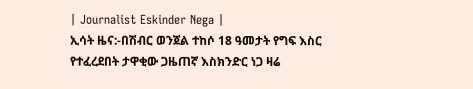| Journalist Eskinder Nega |
ኢሳት ዜና:-በሽብር ወንጀል ተከሶ 18 ዓመታት የግፍ እስር የተፈረደበት ታዋቂው ጋዜጠኛ እስክንድር ነጋ ዛሬ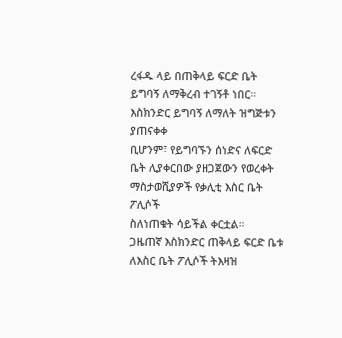ረፋዱ ላይ በጠቅላይ ፍርድ ቤት ይግባኝ ለማቅረብ ተገኝቶ ነበር። እስክንድር ይግባኝ ለማለት ዝግጅቱን ያጠናቀቀ
ቢሆንም፣ የይግባኙን ሰነድና ለፍርድ ቤት ሊያቀርበው ያዘጋጀውን የወረቀት ማስታወሺያዎች የቃሊቲ እስር ቤት ፖሊሶች
ስለነጠቁት ሳይችል ቀርቷል።
ጋዜጠኛ እስክንድር ጠቅላይ ፍርድ ቤቱ ለእስር ቤት ፖሊሶች ትእዛዝ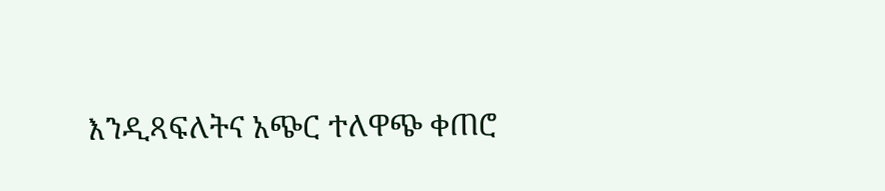እንዲጻፍለትና አጭር ተለዋጭ ቀጠሮ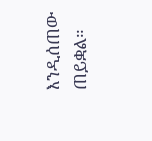እንዲሰጠው ጠይቋል።